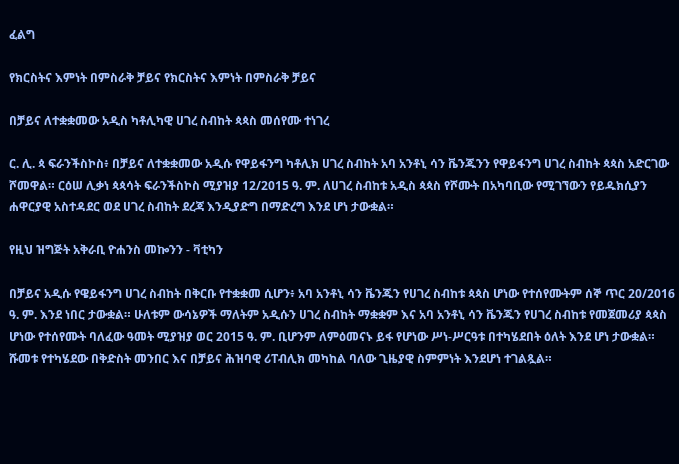ፈልግ

የክርስትና እምነት በምስራቅ ቻይና የክርስትና እምነት በምስራቅ ቻይና

በቻይና ለተቋቋመው አዲስ ካቶሊካዊ ሀገረ ስብከት ጳጳስ መሰየሙ ተነገረ

ር. ሊ. ጳ ፍራንችስኮስ፥ በቻይና ለተቋቋመው አዲሱ የዋይፋንግ ካቶሊክ ሀገረ ስብከት አባ አንቶኒ ሳን ቬንጁንን የዋይፋንግ ሀገረ ስብከት ጳጳስ አድርገው ሾመዋል። ርዕሠ ሊቃነ ጳጳሳት ፍራንችስኮስ ሚያዝያ 12/2015 ዓ. ም. ለሀገረ ስብከቱ አዲስ ጳጳስ የሾሙት በአካባቢው የሚገኘውን የይዱክሲያን ሐዋርያዊ አስተዳደር ወደ ሀገረ ስብከት ደረጃ እንዲያድግ በማድረግ እንደ ሆነ ታውቋል።

የዚህ ዝግጅት አቅራቢ ዮሐንስ መኰንን - ቫቲካን

በቻይና አዲሱ የዌይፋንግ ሀገረ ስብከት በቅርቡ የተቋቋመ ሲሆን፥ አባ አንቶኒ ሳን ቬንጁን የሀገረ ስብከቱ ጳጳስ ሆነው የተሰየሙትም ሰኞ ጥር 20/2016 ዓ. ም. እንደ ነበር ታውቋል። ሁለቱም ውሳኔዎች ማለትም አዲሱን ሀገረ ስብከት ማቋቋም እና አባ አንቶኒ ሳን ቬንጁን የሀገረ ስብከቱ የመጀመሪያ ጳጳስ ሆነው የተሰየሙት ባለፈው ዓመት ሚያዝያ ወር 2015 ዓ. ም. ቢሆንም ለምዕመናኑ ይፋ የሆነው ሥነ-ሥርዓቱ በተካሄደበት ዕለት እንደ ሆነ ታውቋል። ሹመቱ የተካሄደው በቅድስት መንበር እና በቻይና ሕዝባዊ ሪፐብሊክ መካከል ባለው ጊዜያዊ ስምምነት እንደሆነ ተገልጿል።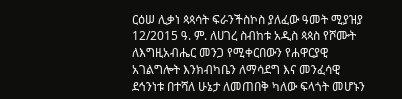ርዕሠ ሊቃነ ጳጳሳት ፍራንችስኮስ ያለፈው ዓመት ሚያዝያ 12/2015 ዓ. ም. ለሀገረ ስብከቱ አዲስ ጳጳስ የሾሙት ለእግዚአብሔር መንጋ የሚቀርበውን የሐዋርያዊ አገልግሎት እንክብካቤን ለማሳደግ እና መንፈሳዊ ደኅንነቱ በተሻለ ሁኔታ ለመጠበቅ ካለው ፍላጎት መሆኑን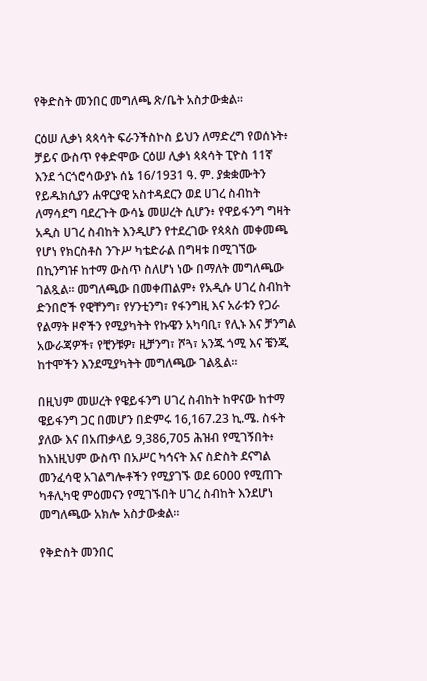የቅድስት መንበር መግለጫ ጽ/ቤት አስታውቋል።

ርዕሠ ሊቃነ ጳጳሳት ፍራንችስኮስ ይህን ለማድረግ የወሰኑት፥ ቻይና ውስጥ የቀድሞው ርዕሠ ሊቃነ ጳጳሳት ፒዮስ 11ኛ እንደ ጎርጎሮሳውያኑ ሰኔ 16/1931 ዓ. ም. ያቋቋሙትን የይዱክሲያን ሐዋርያዊ አስተዳደርን ወደ ሀገረ ስብከት ለማሳደግ ባደረጉት ውሳኔ መሠረት ሲሆን፥ የዋይፋንግ ግዛት አዲስ ሀገረ ስብከት እንዲሆን የተደረገው የጳጳስ መቀመጫ የሆነ የክርስቶስ ንጉሥ ካቴድራል በግዛቱ በሚገኘው በኪንግዡ ከተማ ውስጥ ስለሆነ ነው በማለት መግለጫው ገልጿል። መግለጫው በመቀጠልም፥ የአዲሱ ሀገረ ስብከት ድንበሮች የዊቸንግ፣ የሃንቲንግ፣ የፋንግዚ እና አራቱን የጋራ የልማት ዞኖችን የሚያካትት የኩዌን አካባቢ፣ የሊኑ እና ቻንግል አውራጃዎች፣ የቺንቹዎ፣ ዚቻንግ፣ ሾጓ፣ አንጁ ጎሚ እና ቼንጂ ከተሞችን እንደሚያካትት መግለጫው ገልጿል።

በዚህም መሠረት የዌይፋንግ ሀገረ ስብከት ከዋናው ከተማ ዌይፋንግ ጋር በመሆን በድምሩ 16,167.23 ኪ.ሜ. ስፋት ያለው እና በአጠቃላይ 9,386,705 ሕዝብ የሚገኝበት፥ ከእነዚህም ውስጥ በአሥር ካኅናት እና ስድስት ደናግል መንፈሳዊ አገልግሎቶችን የሚያገኙ ወደ 6000 የሚጠጉ ካቶሊካዊ ምዕመናን የሚገኙበት ሀገረ ስብከት እንደሆነ መግለጫው አክሎ አስታውቋል።

የቅድስት መንበር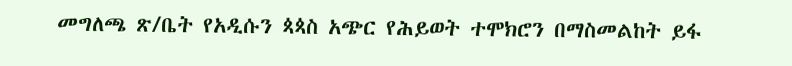መግለጫ ጽ/ቤት የአዲሱን ጳጳስ አጭር የሕይወት ተሞክሮን በማስመልከት ይፋ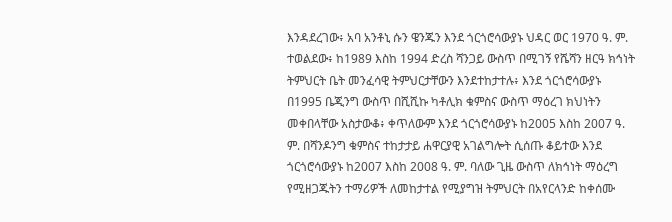እንዳደረገው፥ አባ አንቶኒ ሱን ዌንጁን እንደ ጎርጎሮሳውያኑ ህዳር ወር 1970 ዓ. ም. ተወልደው፥ ከ1989 እስከ 1994 ድረስ ሻንጋይ ውስጥ በሚገኝ የሼሻን ዘርዓ ክኅነት ትምህርት ቤት መንፈሳዊ ትምህርታቸውን እንደተከታተሉ፥ እንደ ጎርጎሮሳውያኑ በ1995 ቤጂንግ ውስጥ በሺሺኩ ካቶሊክ ቁምስና ውስጥ ማዕረገ ክህነትን መቀበላቸው አስታውቆ፥ ቀጥለውም እንደ ጎርጎሮሳውያኑ ከ2005 እስከ 2007 ዓ. ም. በሻንዶንግ ቁምስና ተከታታይ ሐዋርያዊ አገልግሎት ሲሰጡ ቆይተው እንደ ጎርጎሮሳውያኑ ከ2007 እስከ 2008 ዓ. ም. ባለው ጊዜ ውስጥ ለክኅነት ማዕረግ የሚዘጋጁትን ተማሪዎች ለመከታተል የሚያግዝ ትምህርት በአየርላንድ ከቀሰሙ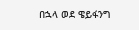በኋላ ወደ ዌይፋንግ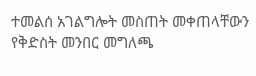ተመልሰ አገልግሎት መስጠት መቀጠላቸውን የቅድስት መንበር መግለጫ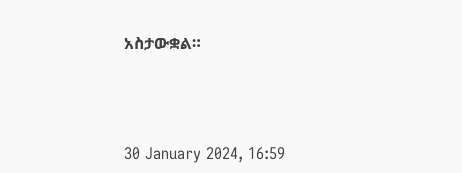አስታውቋል።



30 January 2024, 16:59